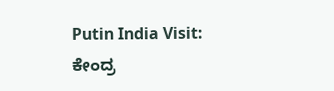Putin India Visit: ಕೇಂದ್ರ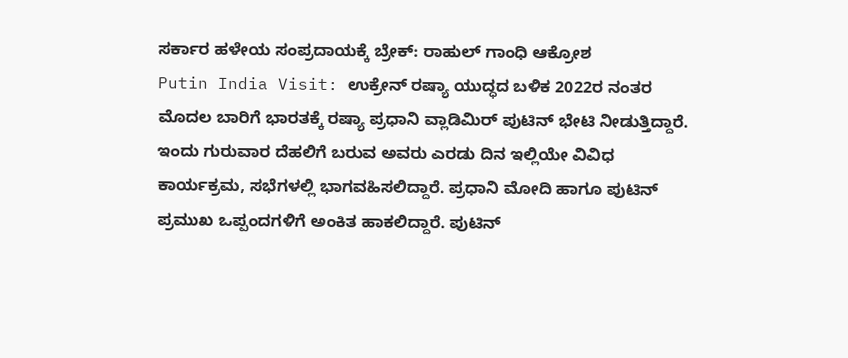ಸರ್ಕಾರ ಹಳೇಯ ಸಂಪ್ರದಾಯಕ್ಕೆ ಬ್ರೇಕ್: ರಾಹುಲ್ ಗಾಂಧಿ ಆಕ್ರೋಶ
Putin India Visit: ಉಕ್ರೇನ್ ರಷ್ಯಾ ಯುದ್ಧದ ಬಳಿಕ 2022ರ ನಂತರ ಮೊದಲ ಬಾರಿಗೆ ಭಾರತಕ್ಕೆ ರಷ್ಯಾ ಪ್ರಧಾನಿ ವ್ಲಾಡಿಮಿರ್ ಪುಟಿನ್ ಭೇಟಿ ನೀಡುತ್ತಿದ್ದಾರೆ. ಇಂದು ಗುರುವಾರ ದೆಹಲಿಗೆ ಬರುವ ಅವರು ಎರಡು ದಿನ ಇಲ್ಲಿಯೇ ವಿವಿಧ ಕಾರ್ಯಕ್ರಮ, ಸಭೆಗಳಲ್ಲಿ ಭಾಗವಹಿಸಲಿದ್ದಾರೆ. ಪ್ರಧಾನಿ ಮೋದಿ ಹಾಗೂ ಪುಟಿನ್ ಪ್ರಮುಖ ಒಪ್ಪಂದಗಳಿಗೆ ಅಂಕಿತ ಹಾಕಲಿದ್ದಾರೆ. ಪುಟಿನ್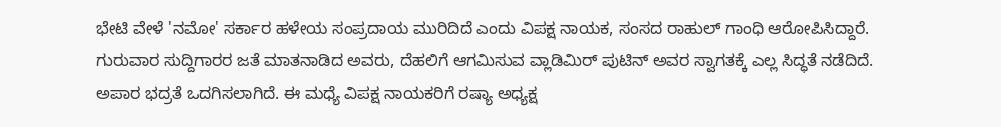ಭೇಟಿ ವೇಳೆ 'ನಮೋ' ಸರ್ಕಾರ ಹಳೇಯ ಸಂಪ್ರದಾಯ ಮುರಿದಿದೆ ಎಂದು ವಿಪಕ್ಷ ನಾಯಕ, ಸಂಸದ ರಾಹುಲ್ ಗಾಂಧಿ ಆರೋಪಿಸಿದ್ದಾರೆ.
ಗುರುವಾರ ಸುದ್ದಿಗಾರರ ಜತೆ ಮಾತನಾಡಿದ ಅವರು, ದೆಹಲಿಗೆ ಆಗಮಿಸುವ ವ್ಲಾಡಿಮಿರ್ ಪುಟಿನ್ ಅವರ ಸ್ವಾಗತಕ್ಕೆ ಎಲ್ಲ ಸಿದ್ಧತೆ ನಡೆದಿದೆ. ಅಪಾರ ಭದ್ರತೆ ಒದಗಿಸಲಾಗಿದೆ. ಈ ಮಧ್ಯೆ ವಿಪಕ್ಷ ನಾಯಕರಿಗೆ ರಷ್ಯಾ ಅಧ್ಯಕ್ಷ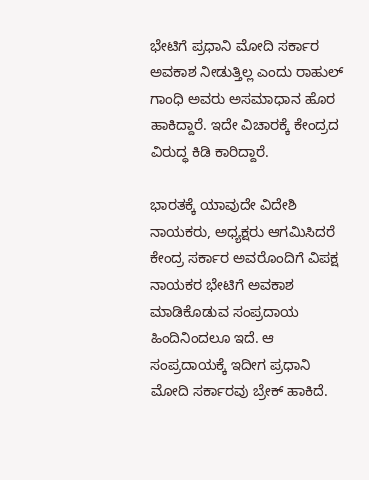ಭೇಟಿಗೆ ಪ್ರಧಾನಿ ಮೋದಿ ಸರ್ಕಾರ ಅವಕಾಶ ನೀಡುತ್ತಿಲ್ಲ ಎಂದು ರಾಹುಲ್ ಗಾಂಧಿ ಅವರು ಅಸಮಾಧಾನ ಹೊರ ಹಾಕಿದ್ದಾರೆ. ಇದೇ ವಿಚಾರಕ್ಕೆ ಕೇಂದ್ರದ ವಿರುದ್ಧ ಕಿಡಿ ಕಾರಿದ್ದಾರೆ.

ಭಾರತಕ್ಕೆ ಯಾವುದೇ ವಿದೇಶಿ ನಾಯಕರು, ಅಧ್ಯಕ್ಷರು ಆಗಮಿಸಿದರೆ ಕೇಂದ್ರ ಸರ್ಕಾರ ಅವರೊಂದಿಗೆ ವಿಪಕ್ಷ ನಾಯಕರ ಭೇಟಿಗೆ ಅವಕಾಶ ಮಾಡಿಕೊಡುವ ಸಂಪ್ರದಾಯ ಹಿಂದಿನಿಂದಲೂ ಇದೆ. ಆ ಸಂಪ್ರದಾಯಕ್ಕೆ ಇದೀಗ ಪ್ರಧಾನಿ ಮೋದಿ ಸರ್ಕಾರವು ಬ್ರೇಕ್ ಹಾಕಿದೆ.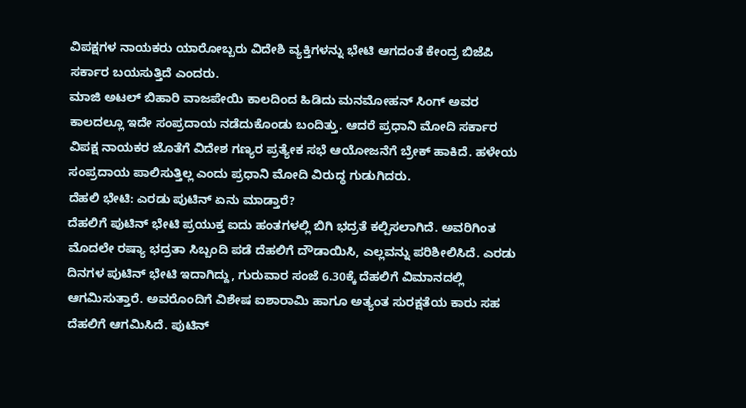ವಿಪಕ್ಷಗಳ ನಾಯಕರು ಯಾರೋಬ್ಬರು ವಿದೇಶಿ ವ್ಯಕ್ತಿಗಳನ್ನು ಭೇಟಿ ಆಗದಂತೆ ಕೇಂದ್ರ ಬಿಜೆಪಿ ಸರ್ಕಾರ ಬಯಸುತ್ತಿದೆ ಎಂದರು.
ಮಾಜಿ ಅಟಲ್ ಬಿಹಾರಿ ವಾಜಪೇಯಿ ಕಾಲದಿಂದ ಹಿಡಿದು ಮನಮೋಹನ್ ಸಿಂಗ್ ಅವರ ಕಾಲದಲ್ಲೂ ಇದೇ ಸಂಪ್ರದಾಯ ನಡೆದುಕೊಂಡು ಬಂದಿತ್ತು. ಆದರೆ ಪ್ರಧಾನಿ ಮೋದಿ ಸರ್ಕಾರ ವಿಪಕ್ಷ ನಾಯಕರ ಜೊತೆಗೆ ವಿದೇಶ ಗಣ್ಯರ ಪ್ರತ್ಯೇಕ ಸಭೆ ಆಯೋಜನೆಗೆ ಬ್ರೇಕ್ ಹಾಕಿದೆ. ಹಳೇಯ ಸಂಪ್ರದಾಯ ಪಾಲಿಸುತ್ತಿಲ್ಲ ಎಂದು ಪ್ರಧಾನಿ ಮೋದಿ ವಿರುದ್ಧ ಗುಡುಗಿದರು.
ದೆಹಲಿ ಭೇಟಿ: ಎರಡು ಪುಟಿನ್ ಏನು ಮಾಡ್ತಾರೆ?
ದೆಹಲಿಗೆ ಪುಟಿನ್ ಭೇಟಿ ಪ್ರಯುಕ್ತ ಐದು ಹಂತಗಳಲ್ಲಿ ಬಿಗಿ ಭದ್ರತೆ ಕಲ್ಪಿಸಲಾಗಿದೆ. ಅವರಿಗಿಂತ ಮೊದಲೇ ರಷ್ಯಾ ಭದ್ರತಾ ಸಿಬ್ಬಂದಿ ಪಡೆ ದೆಹಲಿಗೆ ದೌಡಾಯಿಸಿ, ಎಲ್ಲವನ್ನು ಪರಿಶೀಲಿಸಿದೆ. ಎರಡು ದಿನಗಳ ಪುಟಿನ್ ಭೇಟಿ ಇದಾಗಿದ್ದು, ಗುರುವಾರ ಸಂಜೆ 6.30ಕ್ಕೆ ದೆಹಲಿಗೆ ವಿಮಾನದಲ್ಲಿ ಆಗಮಿಸುತ್ತಾರೆ. ಅವರೊಂದಿಗೆ ವಿಶೇಷ ಐಶಾರಾಮಿ ಹಾಗೂ ಅತ್ಯಂತ ಸುರಕ್ಷತೆಯ ಕಾರು ಸಹ ದೆಹಲಿಗೆ ಆಗಮಿಸಿದೆ. ಪುಟಿನ್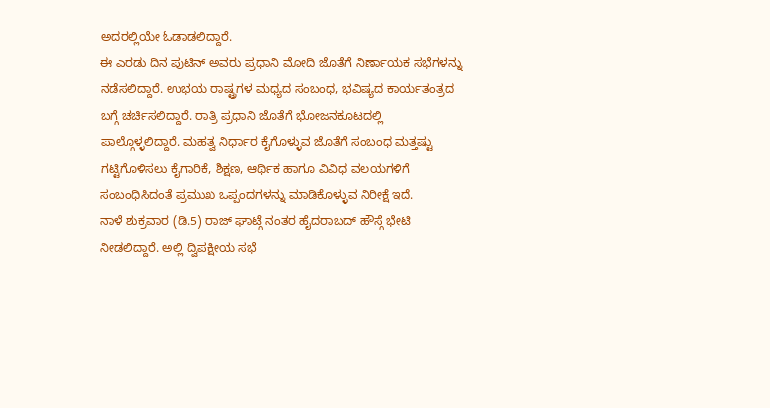ಅದರಲ್ಲಿಯೇ ಓಡಾಡಲಿದ್ದಾರೆ.
ಈ ಎರಡು ದಿನ ಪುಟಿನ್ ಅವರು ಪ್ರಧಾನಿ ಮೋದಿ ಜೊತೆಗೆ ನಿರ್ಣಾಯಕ ಸಭೆಗಳನ್ನು ನಡೆಸಲಿದ್ದಾರೆ. ಉಭಯ ರಾಷ್ಟ್ರಗಳ ಮಧ್ಯದ ಸಂಬಂಧ, ಭವಿಷ್ಯದ ಕಾರ್ಯತಂತ್ರದ ಬಗ್ಗೆ ಚರ್ಚಿಸಲಿದ್ದಾರೆ. ರಾತ್ರಿ ಪ್ರಧಾನಿ ಜೊತೆಗೆ ಭೋಜನಕೂಟದಲ್ಲಿ ಪಾಲ್ಗೊಳ್ಳಲಿದ್ದಾರೆ. ಮಹತ್ವ ನಿರ್ಧಾರ ಕೈಗೊಳ್ಳುವ ಜೊತೆಗೆ ಸಂಬಂಧ ಮತ್ತಷ್ಟು ಗಟ್ಟಿಗೊಳಿಸಲು ಕೈಗಾರಿಕೆ, ಶಿಕ್ಷಣ, ಆರ್ಥಿಕ ಹಾಗೂ ವಿವಿಧ ವಲಯಗಳಿಗೆ ಸಂಬಂಧಿಸಿದಂತೆ ಪ್ರಮುಖ ಒಪ್ಪಂದಗಳನ್ನು ಮಾಡಿಕೊಳ್ಳುವ ನಿರೀಕ್ಷೆ ಇದೆ.
ನಾಳೆ ಶುಕ್ರವಾರ (ಡಿ.5) ರಾಜ್ ಘಾಟ್ಗೆ ನಂತರ ಹೈದರಾಬದ್ ಹೌಸ್ಗೆ ಭೇಟಿ ನೀಡಲಿದ್ದಾರೆ. ಅಲ್ಲಿ ದ್ವಿಪಕ್ಷೀಯ ಸಭೆ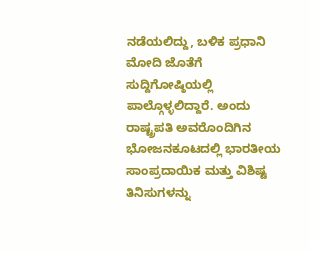ನಡೆಯಲಿದ್ದು, ಬಳಿಕ ಪ್ರಧಾನಿ ಮೋದಿ ಜೊತೆಗೆ ಸುದ್ದಿಗೋಷ್ಠಿಯಲ್ಲಿ ಪಾಲ್ಗೊಳ್ಳಲಿದ್ದಾರೆ. ಅಂದು ರಾಷ್ಟ್ರಪತಿ ಅವರೊಂದಿಗಿನ ಭೋಜನಕೂಟದಲ್ಲಿ ಭಾರತೀಯ ಸಾಂಪ್ರದಾಯಿಕ ಮತ್ತು ವಿಶಿಷ್ಟ ತಿನಿಸುಗಳನ್ನು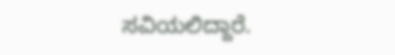ಸವಿಯಲಿದ್ದಾರೆ.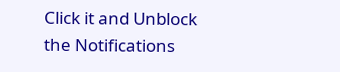Click it and Unblock the Notifications